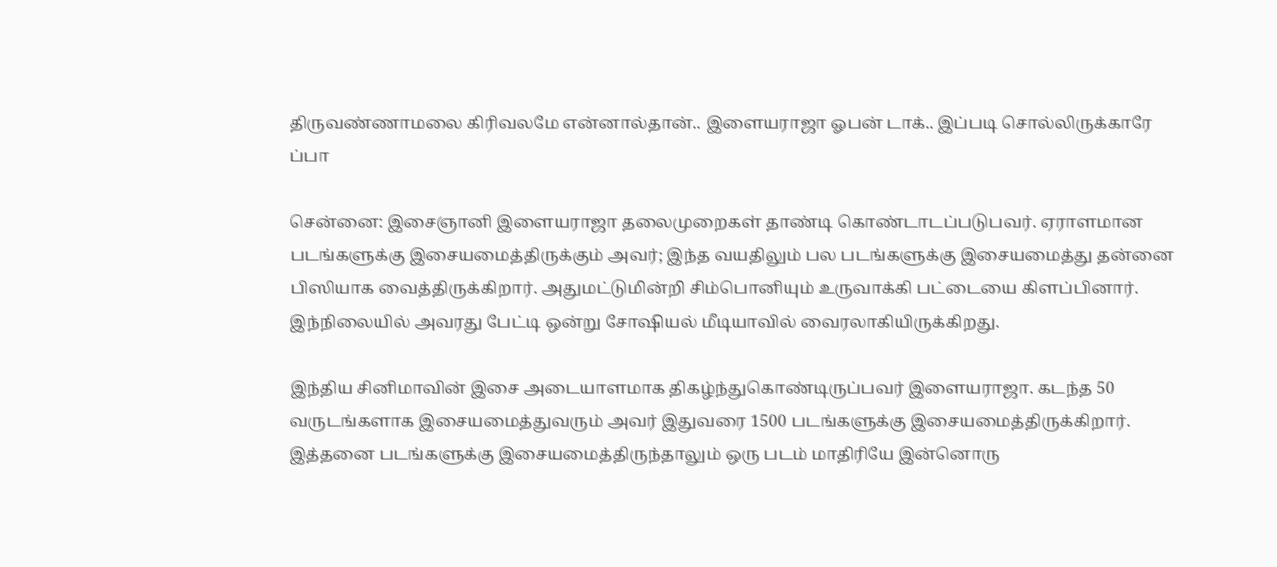திருவண்ணாமலை கிரிவலமே என்னால்தான்.. இளையராஜா ஓபன் டாக்.. இப்படி சொல்லிருக்காரே ப்பா

சென்னை: இசைஞானி இளையராஜா தலைமுறைகள் தாண்டி கொண்டாடப்படுபவர். ஏராளமான படங்களுக்கு இசையமைத்திருக்கும் அவர்; இந்த வயதிலும் பல படங்களுக்கு இசையமைத்து தன்னை பிஸியாக வைத்திருக்கிறார். அதுமட்டுமின்றி சிம்பொனியும் உருவாக்கி பட்டையை கிளப்பினார். இந்நிலையில் அவரது பேட்டி ஒன்று சோஷியல் மீடியாவில் வைரலாகியிருக்கிறது.

இந்திய சினிமாவின் இசை அடையாளமாக திகழ்ந்துகொண்டிருப்பவர் இளையராஜா. கடந்த 50 வருடங்களாக இசையமைத்துவரும் அவர் இதுவரை 1500 படங்களுக்கு இசையமைத்திருக்கிறார். இத்தனை படங்களுக்கு இசையமைத்திருந்தாலும் ஒரு படம் மாதிரியே இன்னொரு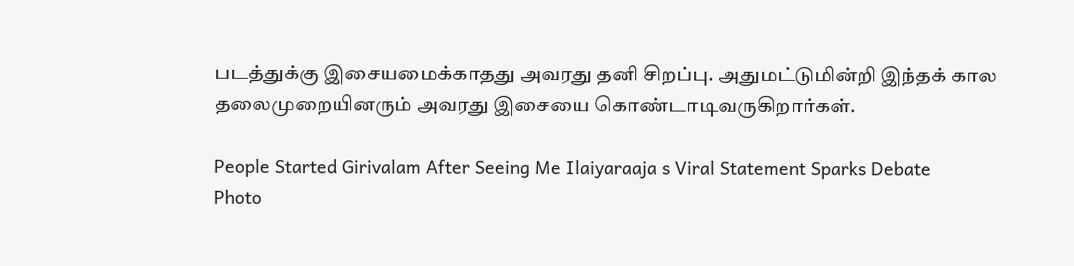படத்துக்கு இசையமைக்காதது அவரது தனி சிறப்பு. அதுமட்டுமின்றி இந்தக் கால தலைமுறையினரும் அவரது இசையை கொண்டாடிவருகிறார்கள்.

People Started Girivalam After Seeing Me Ilaiyaraaja s Viral Statement Sparks Debate
Photo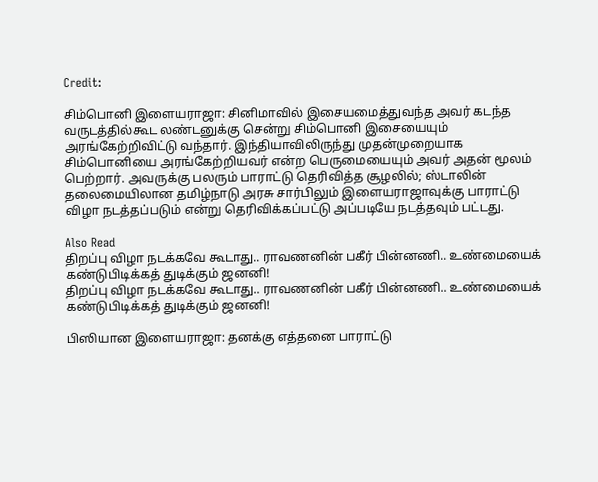Credit:

சிம்பொனி இளையராஜா: சினிமாவில் இசையமைத்துவந்த அவர் கடந்த வருடத்தில்கூட லண்டனுக்கு சென்று சிம்பொனி இசையையும் அரங்கேற்றிவிட்டு வந்தார். இந்தியாவிலிருந்து முதன்முறையாக சிம்பொனியை அரங்கேற்றியவர் என்ற பெருமையையும் அவர் அதன் மூலம் பெற்றார். அவருக்கு பலரும் பாராட்டு தெரிவித்த சூழலில்; ஸ்டாலின் தலைமையிலான தமிழ்நாடு அரசு சார்பிலும் இளையராஜாவுக்கு பாராட்டு விழா நடத்தப்படும் என்று தெரிவிக்கப்பட்டு அப்படியே நடத்தவும் பட்டது.

Also Read
திறப்பு விழா நடக்கவே கூடாது.. ராவணனின் பகீர் பின்னணி.. உண்மையைக் கண்டுபிடிக்கத் துடிக்கும் ஜனனி!
திறப்பு விழா நடக்கவே கூடாது.. ராவணனின் பகீர் பின்னணி.. உண்மையைக் கண்டுபிடிக்கத் துடிக்கும் ஜனனி!

பிஸியான இளையராஜா: தனக்கு எத்தனை பாராட்டு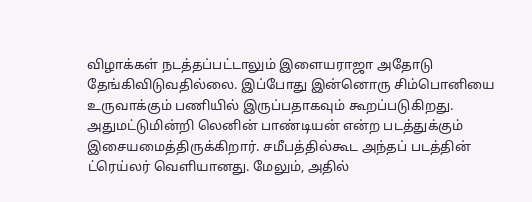விழாக்கள் நடத்தப்பட்டாலும் இளையராஜா அதோடு தேங்கிவிடுவதில்லை. இப்போது இன்னொரு சிம்பொனியை உருவாக்கும் பணியில் இருப்பதாகவும் கூறப்படுகிறது. அதுமட்டுமின்றி லெனின் பாண்டியன் என்ற படத்துக்கும் இசையமைத்திருக்கிறார். சமீபத்தில்கூட அந்தப் படத்தின் ட்ரெய்லர் வெளியானது. மேலும், அதில்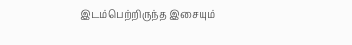இடம்பெற்றிருந்த இசையும்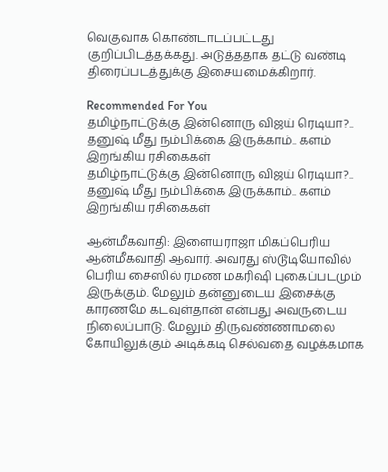வெகுவாக கொண்டாடப்பட்டது குறிப்பிடத்தக்கது. அடுத்ததாக தட்டு வண்டி திரைப்படத்துக்கு இசையமைக்கிறார்.

Recommended For You
தமிழ்நாட்டுக்கு இன்னொரு விஜய் ரெடியா?.. தனுஷ் மீது நம்பிக்கை இருக்காம்.. களம் இறங்கிய ரசிகைகள்
தமிழ்நாட்டுக்கு இன்னொரு விஜய் ரெடியா?.. தனுஷ் மீது நம்பிக்கை இருக்காம்.. களம் இறங்கிய ரசிகைகள்

ஆன்மீகவாதி: இளையராஜா மிகப்பெரிய ஆன்மீகவாதி ஆவார். அவரது ஸ்டூடியோவில் பெரிய சைஸில் ரமண மகரிஷி புகைப்படமும் இருக்கும். மேலும் தன்னுடைய இசைக்கு காரணமே கடவுள்தான் என்பது அவருடைய நிலைப்பாடு. மேலும் திருவண்ணாமலை கோயிலுக்கும் அடிக்கடி செல்வதை வழக்கமாக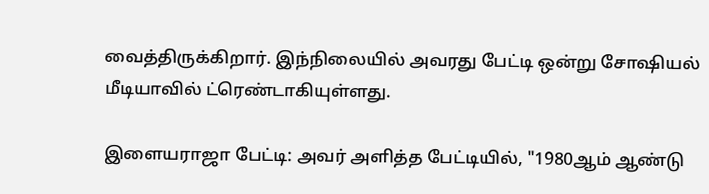வைத்திருக்கிறார். இந்நிலையில் அவரது பேட்டி ஒன்று சோஷியல் மீடியாவில் ட்ரெண்டாகியுள்ளது.

இளையராஜா பேட்டி: அவர் அளித்த பேட்டியில், "1980ஆம் ஆண்டு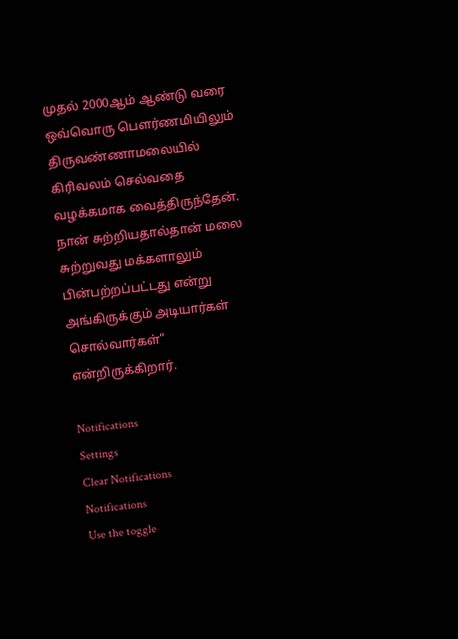முதல் 2000ஆம் ஆண்டு வரை ஒவ்வொரு பௌர்ணமியிலும் திருவண்ணாமலையில் கிரிவலம் செல்வதை வழக்கமாக வைத்திருந்தேன். நான் சுற்றியதால்தான் மலை சுற்றுவது மக்களாலும் பின்பற்றப்பட்டது என்று அங்கிருக்கும் அடியார்கள் சொல்வார்கள்" என்றிருக்கிறார்.

Notifications
Settings
Clear Notifications
Notifications
Use the toggle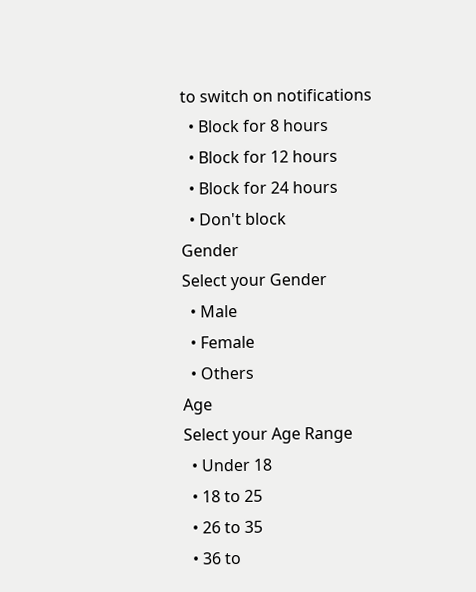to switch on notifications
  • Block for 8 hours
  • Block for 12 hours
  • Block for 24 hours
  • Don't block
Gender
Select your Gender
  • Male
  • Female
  • Others
Age
Select your Age Range
  • Under 18
  • 18 to 25
  • 26 to 35
  • 36 to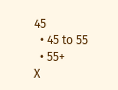45
  • 45 to 55
  • 55+
X